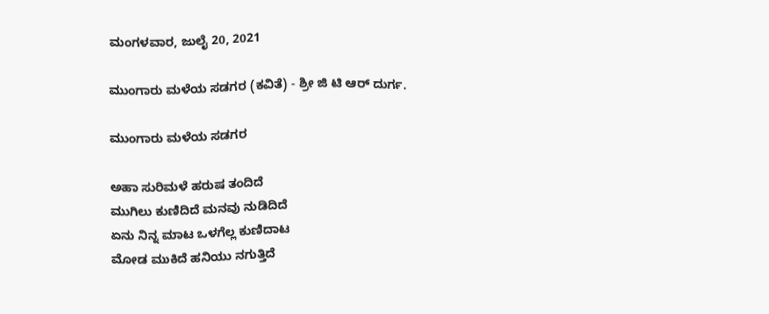ಮಂಗಳವಾರ, ಜುಲೈ 20, 2021

ಮುಂಗಾರು ಮಳೆಯ ಸಡಗರ (ಕವಿತೆ) - ಶ್ರೀ ಜಿ ಟಿ ಆರ್ ದುರ್ಗ.

ಮುಂಗಾರು ಮಳೆಯ ಸಡಗರ

ಅಹಾ ಸುರಿಮಳೆ ಹರುಷ ತಂದಿದೆ
ಮುಗಿಲು ಕುಣಿದಿದೆ ಮನವು ನುಡಿದಿದೆ
ಏನು ನಿನ್ನ ಮಾಟ ಒಳಗೆಲ್ಲ ಕುಣಿದಾಟ
ಮೋಡ ಮುಕಿದೆ ಹನಿಯು ನಗುತ್ತಿದೆ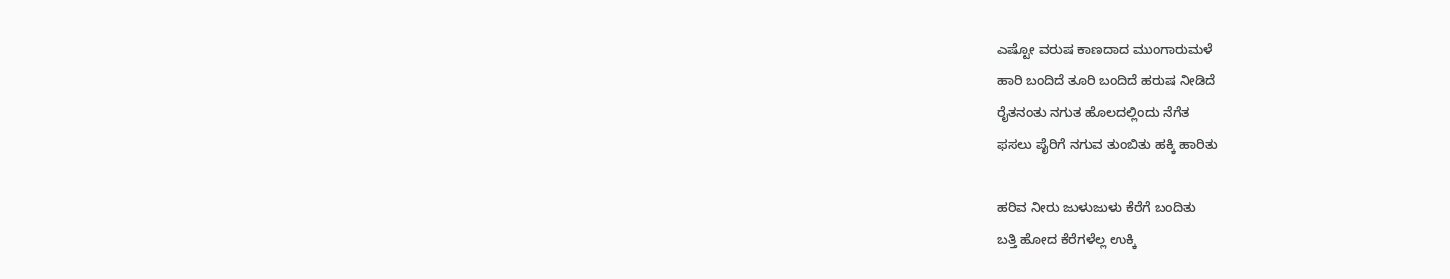ಎಷ್ಟೋ ವರುಷ ಕಾಣದಾದ ಮುಂಗಾರುಮಳೆ
ಹಾರಿ ಬಂದಿದೆ ತೂರಿ ಬಂದಿದೆ ಹರುಷ ನೀಡಿದೆ
ರೈತನಂತು ನಗುತ ಹೊಲದಲ್ಲಿಂದು ನೆಗೆತ
ಫಸಲು ಪೈರಿಗೆ ನಗುವ ತುಂಬಿತು ಹಕ್ಕಿ ಹಾರಿತು

ಹರಿವ ನೀರು ಜುಳುಜುಳು ಕೆರೆಗೆ ಬಂದಿತು
ಬತ್ತಿ ಹೋದ ಕೆರೆಗಳೆಲ್ಲ ಉಕ್ಕಿ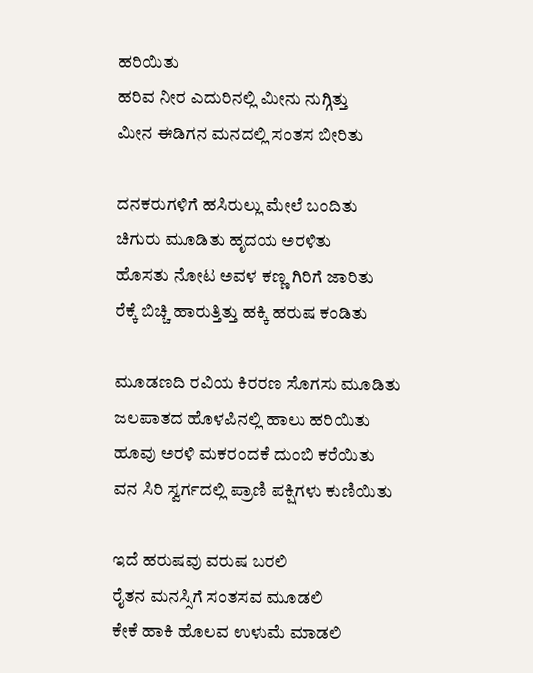ಹರಿಯಿತು
ಹರಿವ ನೀರ ಎದುರಿನಲ್ಲಿ ಮೀನು ನುಗ್ಗಿತ್ತು
ಮೀನ ಈಡಿಗನ ಮನದಲ್ಲಿ ಸಂತಸ ಬೀರಿತು

ದನಕರುಗಳಿಗೆ ಹಸಿರುಲ್ಲು ಮೇಲೆ ಬಂದಿತು
ಚಿಗುರು ಮೂಡಿತು ಹೃದಯ ಅರಳಿತು
ಹೊಸತು ನೋಟ ಅವಳ ಕಣ್ಣ ಗಿರಿಗೆ ಜಾರಿತು
ರೆಕ್ಕೆ ಬಿಚ್ಚಿ ಹಾರುತ್ತಿತ್ತು ಹಕ್ಕಿ ಹರುಷ ಕಂಡಿತು

ಮೂಡಣದಿ ರವಿಯ ಕಿರರಣ ಸೊಗಸು ಮೂಡಿತು
ಜಲಪಾತದ ಹೊಳಪಿನಲ್ಲಿ ಹಾಲು ಹರಿಯಿತು
ಹೂವು ಅರಳಿ ಮಕರಂದಕೆ ದುಂಬಿ ಕರೆಯಿತು
ವನ ಸಿರಿ ಸ್ವರ್ಗದಲ್ಲಿ ಪ್ರಾಣಿ ಪಕ್ಷಿಗಳು ಕುಣಿಯಿತು

ಇದೆ ಹರುಷವು ವರುಷ ಬರಲಿ
ರೈತನ ಮನಸ್ಸಿಗೆ ಸಂತಸವ ಮೂಡಲಿ
ಕೇಕೆ ಹಾಕಿ ಹೊಲವ ಉಳುಮೆ ಮಾಡಲಿ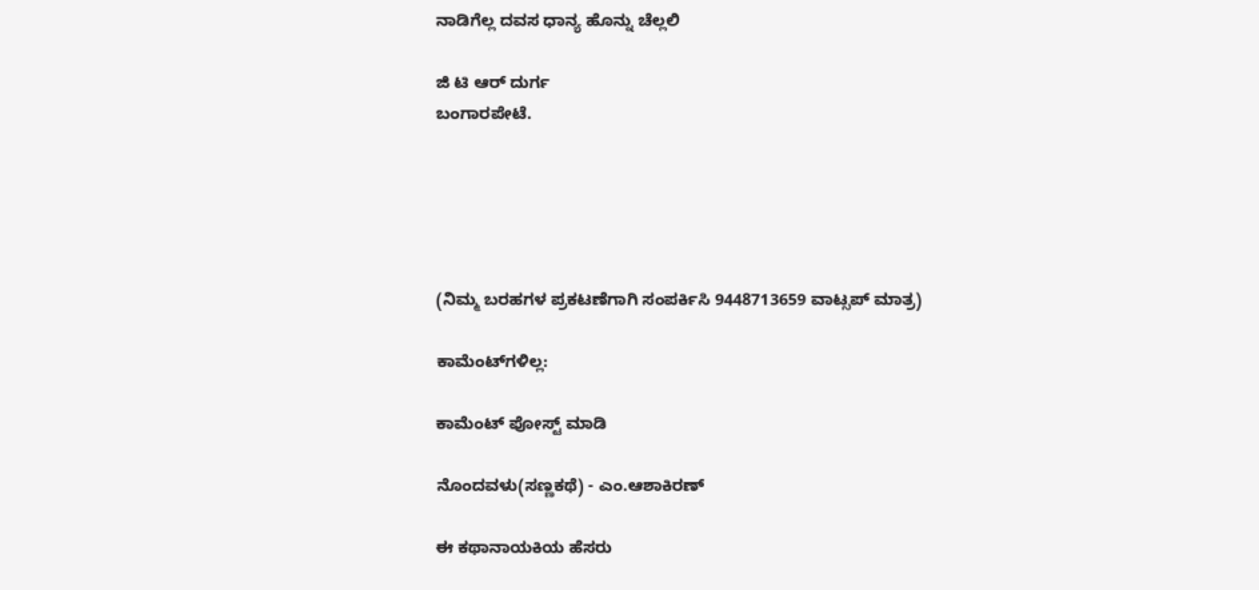ನಾಡಿಗೆಲ್ಲ ದವಸ ಧಾನ್ಯ ಹೊನ್ನು ಚೆಲ್ಲಲಿ

ಜಿ ಟಿ ಆರ್ ದುರ್ಗ
ಬಂಗಾರಪೇಟೆ.





(ನಿಮ್ಮ ಬರಹಗಳ ಪ್ರಕಟಣೆಗಾಗಿ ಸಂಪರ್ಕಿಸಿ 9448713659 ವಾಟ್ಸಪ್ ಮಾತ್ರ)

ಕಾಮೆಂಟ್‌ಗಳಿಲ್ಲ:

ಕಾಮೆಂಟ್‌‌ ಪೋಸ್ಟ್‌ ಮಾಡಿ

ನೊಂದವಳು(ಸಣ್ಣಕಥೆ) - ಎಂ.ಆಶಾಕಿರಣ್

ಈ ಕಥಾನಾಯಕಿಯ ಹೆಸರು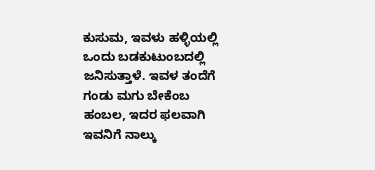ಕುಸುಮ, ಇವಳು ಹಳ್ಳಿಯಲ್ಲಿ ಒಂದು ಬಡಕುಟುಂಬದಲ್ಲಿ ಜನಿಸುತ್ತಾಳೆ. ಇವಳ ತಂದೆಗೆ  ಗಂಡು ಮಗು ಬೇಕೆಂಬ ಹಂಬಲ, ಇದರ ಫಲವಾಗಿ ಇವನಿಗೆ ನಾಲ್ಕು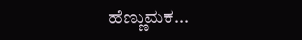ಹೆಣ್ಣುಮಕ...